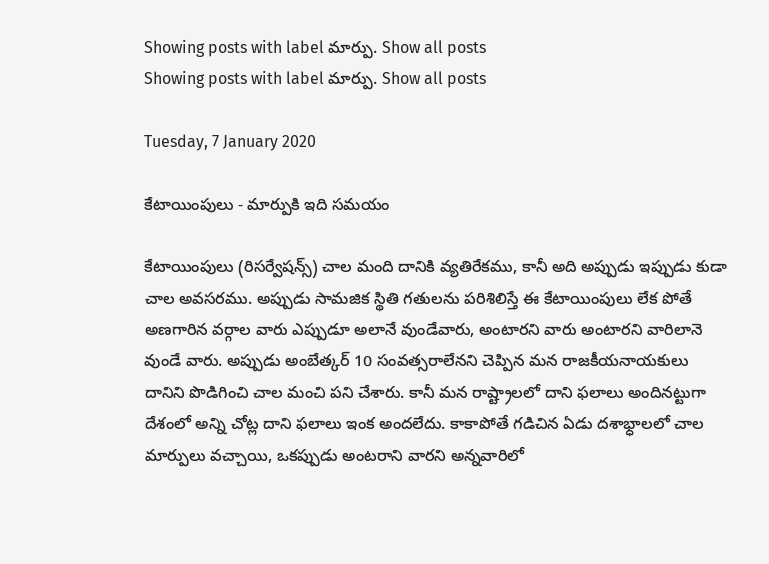Showing posts with label మార్పు. Show all posts
Showing posts with label మార్పు. Show all posts

Tuesday, 7 January 2020

కేటాయింపులు - మార్పుకి ఇది సమయం

కేటాయింపులు (రిసర్వేషన్స్) చాల మంది దానికి వ్యతిరేకము, కానీ అది అప్పుడు ఇప్పుడు కుడా చాల అవసరము. అప్పుడు సామజిక స్థితి గతులను పరిశిలిస్తే ఈ కేటాయింపులు లేక పోతే అణగారిన వర్గాల వారు ఎప్పుడూ అలానే వుండేవారు, అంటారని వారు అంటారని వారిలానె వుండే వారు. అప్పుడు అంబేత్కర్ 10 సంవత్సరాలేనని చెప్పిన మన రాజకీయనాయకులు దానిని పొడిగించి చాల మంచి పని చేశారు. కానీ మన రాష్ట్రాలలో దాని ఫలాలు అందినట్టుగా దేశంలో అన్ని చోట్ల దాని ఫలాలు ఇంక అందలేదు. కాకాపోతే గడిచిన ఏడు దశాభ్ధాలలో చాల మార్పులు వచ్చాయి, ఒకప్పుడు అంటరాని వారని అన్నవారిలో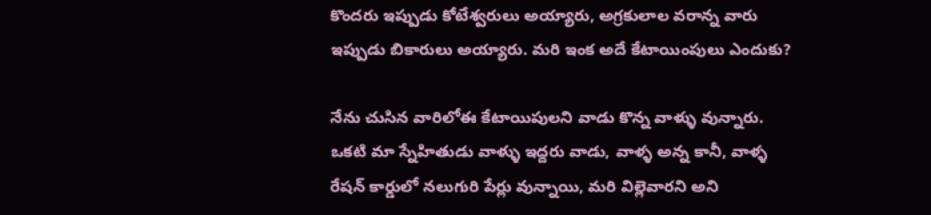కొందరు ఇప్పుడు కోటేశ్వరులు అయ్యారు, అగ్రకులాల వరాన్న వారు ఇప్పుడు బికారులు అయ్యారు. మరి ఇంక అదే కేటాయింపులు ఎందుకు?

నేను చుసిన వారిలోఈ కేటాయిపులని వాడు కొన్న వాళ్ళు వున్నారు. ఒకటి మా స్నేహితుడు వాళ్ళు ఇద్దరు వాడు, వాళ్ళ అన్న కానీ, వాళ్ళ రేషన్ కార్డులో నలుగురి పేర్లు వున్నాయి, మరి విల్లెవారని అని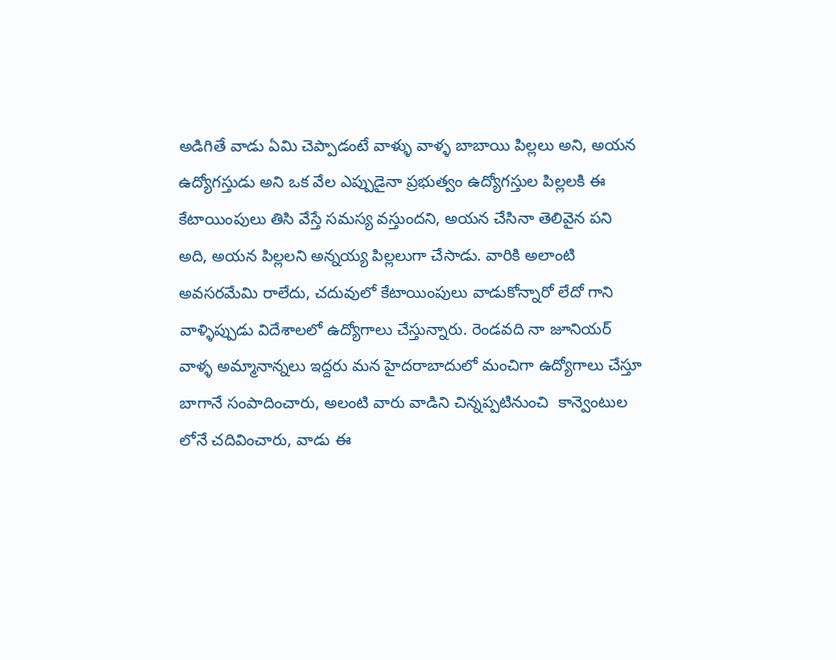అడిగితే వాడు ఏమి చెప్పాడంటే వాళ్ళు వాళ్ళ బాబాయి పిల్లలు అని, అయన ఉద్యోగస్తుడు అని ఒక వేల ఎప్పుడైనా ప్రభుత్వం ఉద్యోగస్తుల పిల్లలకి ఈ కేటాయింపులు తిసి వేస్తే సమస్య వస్తుందని, అయన చేసినా తెలివైన పని అది, అయన పిల్లలని అన్నయ్య పిల్లలుగా చేసాడు. వారికి అలాంటి అవసరమేమి రాలేదు, చదువులో కేటాయింపులు వాడుకోన్నారో లేదో గాని వాళ్ళిప్పుడు విదేశాలలో ఉద్యోగాలు చేస్తున్నారు. రెండవది నా జూనియర్ వాళ్ళ అమ్మానాన్నలు ఇద్దరు మన హైదరాబాదులో మంచిగా ఉద్యోగాలు చేస్తూ బాగానే సంపాదించారు, అలంటి వారు వాడిని చిన్నప్పటినుంచి  కాన్వెంటుల లోనే చదివించారు, వాడు ఈ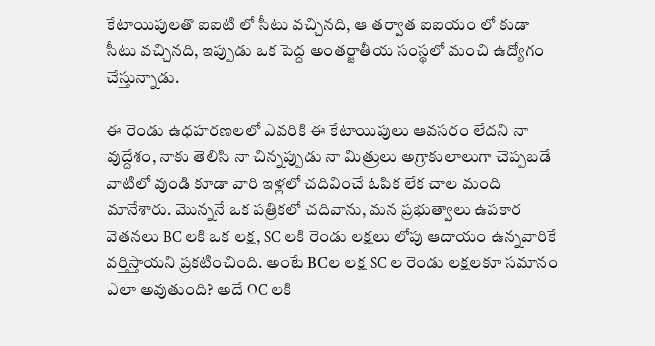కేటాయిపులతొ ఐఐటి లో సీటు వచ్చినది, ఆ తర్వాత ఐఐయం లో కుడా సీటు వచ్చినది, ఇప్పుడు ఒక పెద్ద అంతర్జాతీయ సంస్థలో మంచి ఉద్యోగం చేస్తున్నాడు.

ఈ రెండు ఉధహరణలలో ఎవరికి ఈ కేటాయిపులు ఆవసరం లేదని నా వుద్దేశం, నాకు తెలిసి నా చిన్నప్పుడు నా మిత్రులు అగ్రాకులాలుగా చెప్పబడే వాటిలో వుండి కూడా వారి ఇళ్లలో చదివించే ఓపిక లేక చాల మంది మానేశారు. మొన్ననే ఒక పత్రికలో చదివాను, మన ప్రభుత్వాలు ఉపకార  వెతనలు BC లకి ఒక లక్ష, SC లకి రెండు లక్షలు లోపు ఆదాయం ఉన్నవారికే వర్తిస్తాయని ప్రకటించింది. అంటే BCల లక్ష SC ల రెండు లక్షలకూ సమానం ఎలా అవుతుంది? అదే OC లకి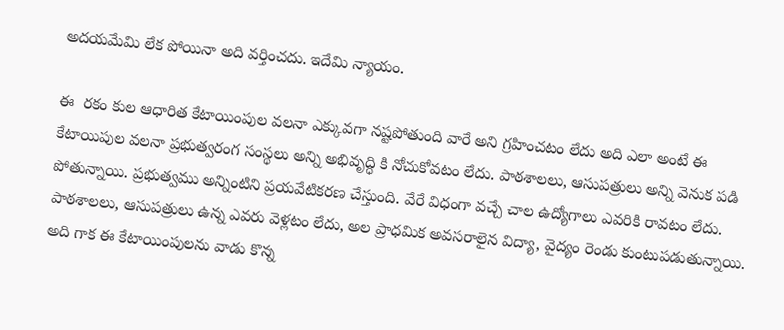అదయమేమి లేక పోయినా అది వర్తించదు. ఇదేమి న్యాయం.

ఈ  రకం కుల ఆధారిత కేటాయింపుల వలనా ఎక్కువగా నష్టపోతుంది వారే అని గ్రహించటం లేదు అది ఎలా అంటే ఈ  కేటాయిపుల వలనా ప్రభుత్వరంగ సంస్థలు అన్ని అభివృద్ధి కి నోచుకోవటం లేదు. పాఠశాలలు, ఆసుపత్రులు అన్ని వెనుక పడి పోతున్నాయి. ప్రభుత్వము అన్నింటిని ప్రయవేటికరణ చేస్తుంది. వేరే విధంగా వచ్చే చాల ఉద్యోగాలు ఎవరికి రావటం లేదు. పాఠశాలలు, ఆసుపత్రులు ఉన్న ఎవరు వెళ్లటం లేదు, అల ప్రాధమిక అవసరాలైన విద్యా, వైద్యం రెండు కుంటుపడుతున్నాయి.  అది గాక ఈ కేటాయింపులను వాడు కొన్న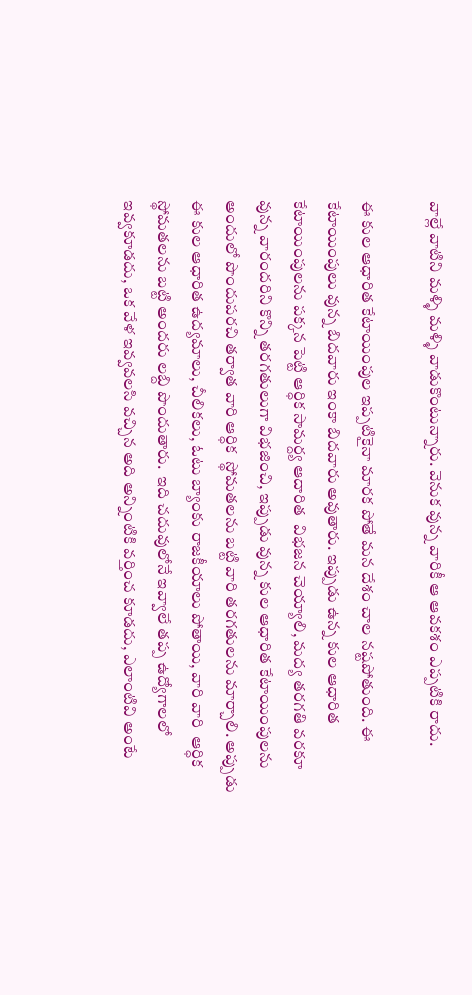వాల్లే వాటిని మళ్ళి మళ్ళి వాడుకొంటున్నారు. వెనుక వున్న వారికీ ఆ ఆవకశం ఎప్పటికి రాదు.

ఈ కుల ఆధారిత కేటాయింపుల ఇప్పటికైనా మారక పోతే మన దేశం చాల నష్టపోతుంది. ఈ కేటాయింపులు వున్న బిదవారు ఇంకా బిదవారు అవుతారు. ఇప్పుడు ఉన్న కుల ఆధారిత కేటాయింపులను పక్కన పెట్టి ఆర్ధిక సామర్ద్య ఆదారిత  విభజన చెయ్యాలి, మద్య తరగతి వరకూ వున్న వారందరిని కొన్ని తరగతులుగా విభజించి, ఇప్పుడు వున్న కుల ఆధారిత కేటాయింపులను అందులో పొందుపరచి తర్వాత వారి ఆర్ధిక  స్థోమతలను బట్టి వారి తరగతులను మార్చాలి. అప్పుడు ఈ కుల ఆధారిత ఉద్యమాలు, చీలికలు, ఓటు బ్యాంకు రాజకీయాలు పోతాయి, వారి వారి  ఆర్ధిక  స్థోమతలను బట్టి అందరు లబ్ది పొందుతారు.  ఇది చదువులోనే ఇవ్వాలే తప్ప ఉద్యోగాలలో ఇవ్వకూడదు, ఒక వేళ ఇవ్వవలసి వచ్చిన అది అన్నింటికి వర్తించ కూడదు, ఎలాంటివి అంటే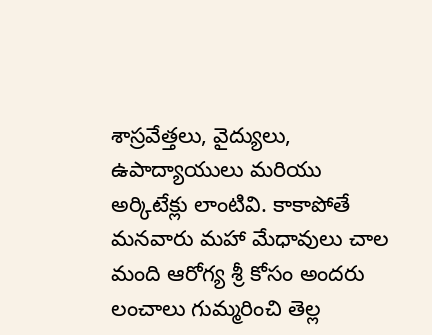శాస్రవేత్తలు, వైద్యులు, ఉపాద్యాయులు మరియు అర్కిటేక్లు లాంటివి. కాకాపోతే మనవారు మహా మేధావులు చాల మంది ఆరోగ్య శ్రీ కోసం అందరు లంచాలు గుమ్మరించి తెల్ల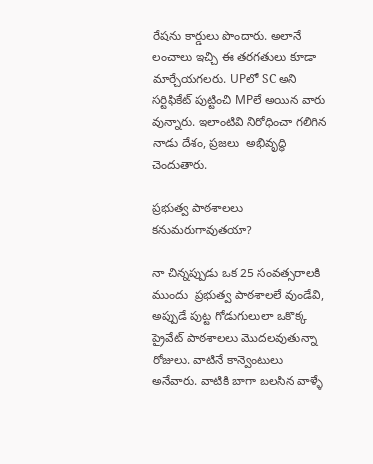రేషను కార్డులు పొందారు. అలానే లంచాలు ఇచ్చి ఈ తరగతులు కూడా మార్చేయగలరు. UPలో SC అని సర్టిఫికేట్ పుట్టించి MPలే అయిన వారు వున్నారు. ఇలాంటివి నిరోధించా గలిగిన నాడు దేశం, ప్రజలు  అభివృద్ధి చెందుతారు.

ప్రభుత్వ పాఠశాలలు కనుమరుగావుతయా?

నా చిన్నప్పుడు ఒక 25 సంవత్సరాలకి ముందు  ప్రభుత్వ పాఠశాలలే వుండేవి, అప్పుడే పుట్ట గోడుగులులా ఒకొక్క ప్రైవేట్ పాఠశాలలు మొదలవుతున్నా రోజులు. వాటినే కాన్వెంటులు అనేవారు. వాటికి బాగా బలసిన వాళ్ళే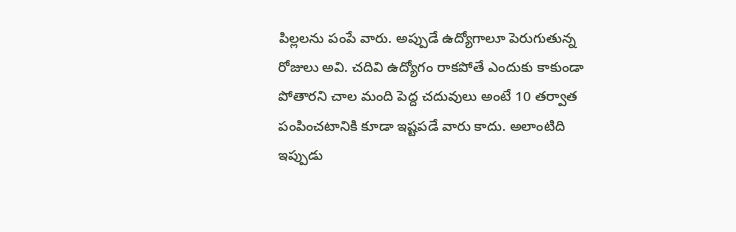పిల్లలను పంపే వారు. అప్పుడే ఉద్యోగాలూ పెరుగుతున్న రోజులు అవి. చదివి ఉద్యోగం రాకపోతే ఎందుకు కాకుండా పోతారని చాల మంది పెద్ద చదువులు అంటే 10 తర్వాత పంపించటానికి కూడా ఇష్టపడే వారు కాదు. అలాంటిది ఇప్పుడు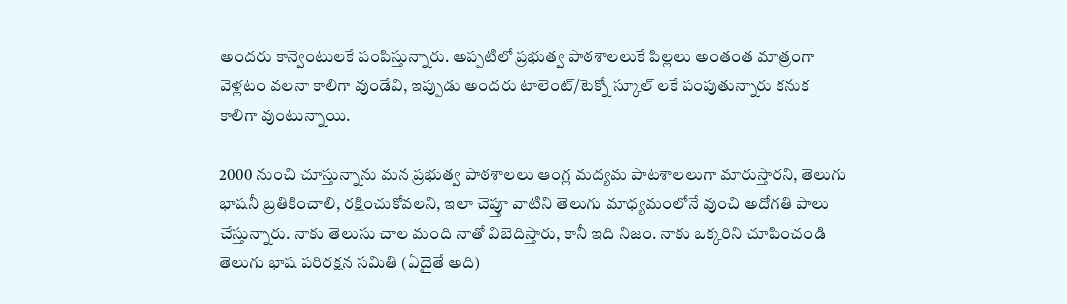అందరు కాన్వెంటులకే పంపిస్తున్నారు. అప్పటిలో ప్రభుత్వ పాఠశాలలుకే పిల్లలు అంతంత మాత్రంగా వెళ్లటం వలనా కాలిగా వుండేవి, ఇప్పుడు అందరు టాలెంట్/టెక్నో స్కూల్ లకే పంపుతున్నారు కనుక కాలిగా వుంటున్నాయి.

2000 నుంచి చూస్తున్నాను మన ప్రభుత్వ పాఠశాలలు ఆంగ్ల మద్యమ పాటశాలలుగా మారుస్తారని, తెలుగు భాషనీ బ్రతికించాలి, రక్షించుకోవలని‌‌, ఇలా చెప్తూ వాటిని తెలుగు మాధ్యమంలోనే వుంచి అదోగతి పాలు చేస్తున్నారు. నాకు తెలుసు చాల మంది నాతో విబెదిస్తారు, కానీ ఇది నిజం. నాకు ఒక్కరిని చూపించండి తెలుగు భాష పరిరక్షన సమితి (ఏదైతే అది)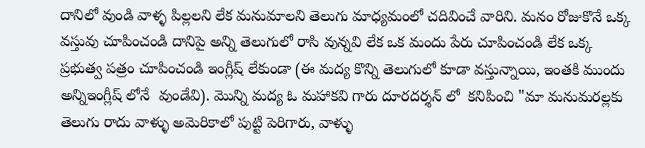దానిలో వుండి వాళ్ళ పిల్లలని లేక మనుమాలని తెలుగు మాధ్యమంలో చదివించే వారిని. మనం రోజుకొనే ఒక్క వస్తువు చూపించండి దానిపై అన్ని తెలుగులో రాసి వున్నవి లేక ఒక మందు పేరు చూపించండి లేక ఒక్క ప్రభుత్వ పత్రం చూపించండి ఇంగ్లీష్ లేకుండా (ఈ మద్య కొన్ని తెలుగులో కూడా వస్తున్నాయి, ఇంతకి ముందు అన్నిఇంగ్లీష్ లోనే  వుండేవి). మొన్ని మద్య ఓ మహాకవి గారు దూరదర్శన్ లో  కనిపించి "మా మనుమరల్లకు తెలుగు రాదు వాళ్ళు అమెరికాలో పుట్టి పెరిగారు, వాళ్ళు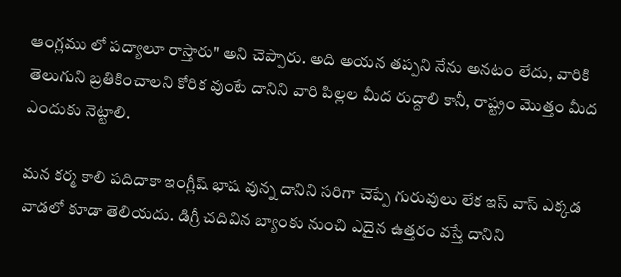ఆంగ్లము లో పద్యాలూ రాస్తారు" అని చెప్పారు. అది అయన తప్పని నేను అనటం లేదు, వారికి తెలుగుని బ్రతికించాలని కోరిక వుంటే దానిని వారి పిల్లల మీద రుద్దాలి కానీ, రాష్ట్రం మొత్తం మీద ఎందుకు నెట్టాలి.

మన కర్మ కాలి పదిదాకా ఇంగ్లీష్ భాష వున్న దానిని సరిగా చెప్పే గురువులు లేక ఇస్ వాస్ ఎక్కడ వాడలో కూడా తెలియదు. డిగ్రీ చదివిన బ్యాంకు నుంచి ఎదైన ఉత్తరం వస్తే దానిని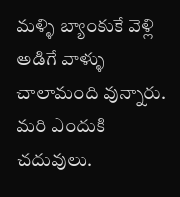మళ్ళి బ్యాంకుకే వెళ్లి అడిగే వాళ్ళు చాలామంది వున్నారు. మరి ఎందుకి చదువులు.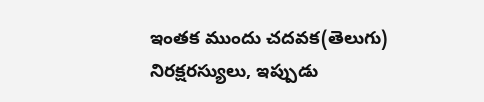ఇంతక ముందు చదవక(తెలుగు) నిరక్షరస్యులు, ఇప్పుడు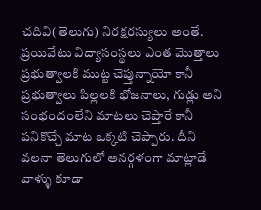చదివి(తెలుగు) నిరక్షరస్యులు అంతే. ప్రయివేటు విద్యాసంస్థలు ఎంత మొత్తాలు ప్రభుత్వాలకి ముట్ట చెప్తున్నాయో కానీ ప్రభుత్వాలు పిల్లలకి భోజనాలు, గుడ్లు అని సంభందంలేని మాటలు చెప్తారే కానీ పనికొచ్చే మాట ఒక్కటి చెప్పారు. దీని వలనా తెలుగులో అనర్గళంగా మాట్లాడే వాళ్ళు కూడా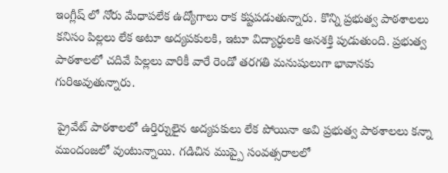ఇంగ్లీష్ లో నోరు మేధాపలేక ఉద్యోగాలు రాక కష్టపడుతున్నారు. కొన్ని ప్రభుత్వ పాఠశాలలు కనిసం పిల్లలు లేక అటూ అద్యపకులకి, ఇటూ విద్యార్ధులకి అనశక్తి పుడుతుంది. ప్రభుత్వ పాఠశాలలో చదివే పిల్లలు వారికీ వారే రెండో తరగతి మనుషులుగా భావానకు గురిఅవుతున్నారు.

 ప్రైవేట్ పాఠశాలలో ఉర్తిర్నులైన అద్యపకులు లేక పోయినా అవి ప్రభుత్వ పాఠశాలలు కన్నా ముందంజలో వుంటున్నాయి. గడిచిన ముప్పై సంవత్సరాలలో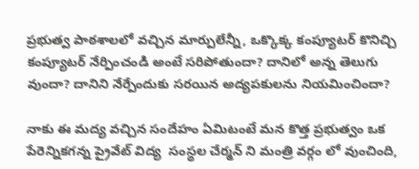ప్రభుత్వ పాఠశాలలో వచ్చిన మార్పులేన్నీ, ఒక్కొక్క కంప్యూటర్ కొనిచ్చి కంప్యూటర్ నేర్పించండి అంటే సరిపోతుందా? దానిలో అన్న తెలుగు వుందా? దానిని నేర్పేందుకు సరయిన అద్యపకులను నియమించిందా?

నాకు ఈ మద్య వచ్చిన సందేహం ఏమిటంటే మన కొత్త ప్రభుత్వం ఒక పేరెన్నికగన్న ప్రైవేట్ విద్య  సంస్థల చేర్మన్ ని మంత్రి వర్గం లో వుంచింది,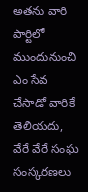అతను వారి పార్టిలో ముందునుంచి ఎం సేవ చేసాడో వారికే తెలియదు, వేరే వేరే సంఘ సంస్కరణలు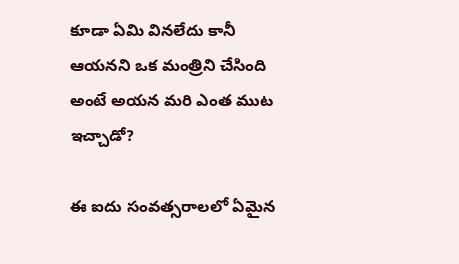కూడా ఏమి వినలేదు కానీ ఆయనని ఒక మంత్రిని చేసింది అంటే అయన మరి ఎంత ముట ఇచ్చాడో?

ఈ ఐదు సంవత్సరాలలో ఏమైన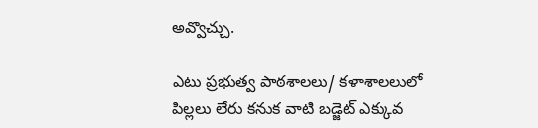అవ్వొచ్చు.

ఎటు ప్రభుత్వ పాఠశాలలు/ కళాశాలలులో పిల్లలు లేరు కనుక వాటి బడ్జెట్ ఎక్కువ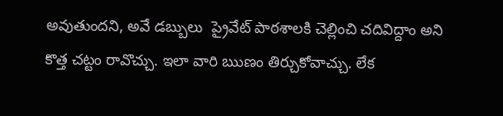అవుతుందని, అవే డబ్బులు  ప్రైవేట్ పాఠశాలకి చెల్లించి చదివిద్దాం అని కొత్త చట్టం రావొచ్చు. ఇలా వారి ఋణం తిర్చుకోవాచ్చు. లేక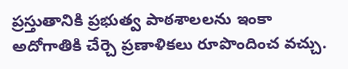ప్రస్తుతానికి ప్రభుత్వ పాఠశాలలను ఇంకా అదోగాతికి చేర్చె ప్రణాళికలు రూపొందించ వచ్చు.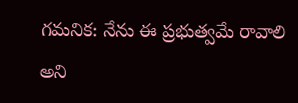గమనిక: నేను ఈ ప్రభుత్వమే రావాలి అని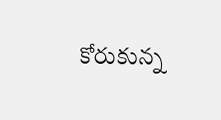కోరుకున్న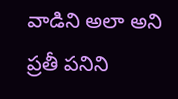వాడిని అలా అని ప్రతీ పనిని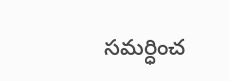సమర్ధించ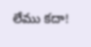లేము కదా!